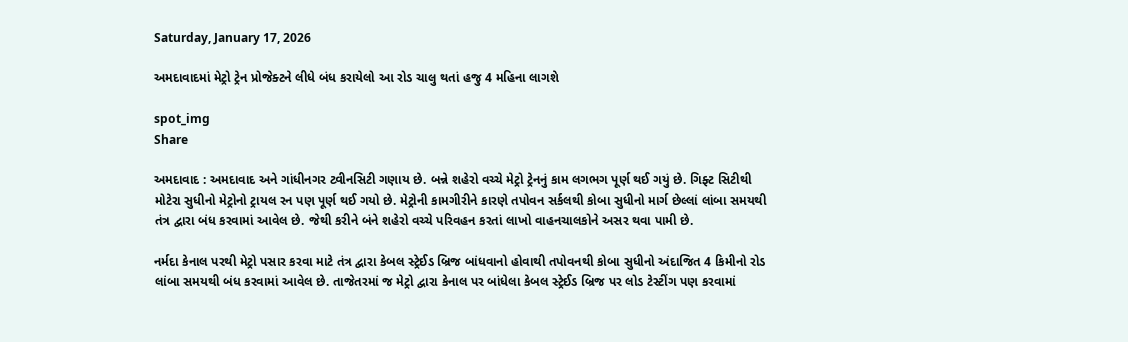Saturday, January 17, 2026

અમદાવાદમાં મેટ્રો ટ્રેન પ્રોજેક્ટને લીધે બંધ કરાયેલો આ રોડ ચાલુ થતાં હજુ 4 મહિના લાગશે

spot_img
Share

અમદાવાદ : અમદાવાદ અને ગાંધીનગર ટ્વીનસિટી ગણાય છે. બન્ને શહેરો વચ્ચે મેટ્રો ટ્રેનનું કામ લગભગ પૂર્ણ થઈ ગયું છે. ગિફ્ટ સિટીથી મોટેરા સુધીનો મેટ્રોનો ટ્રાયલ રન પણ પૂર્ણ થઈ ગયો છે. મેટ્રોની કામગીરીને કારણે તપોવન સર્કલથી કોબા સુધીનો માર્ગ છેલ્લાં લાંબા સમયથી તંત્ર દ્વારા બંધ કરવામાં આવેલ છે. જેથી કરીને બંને શહેરો વચ્ચે પરિવહન કરતાં લાખો વાહનચાલકોને અસર થવા પામી છે.

નર્મદા કેનાલ પરથી મેટ્રો પસાર કરવા માટે તંત્ર દ્વારા કેબલ સ્ટ્રેઈડ બ્રિજ બાંધવાનો હોવાથી તપોવનથી કોબા સુધીનો અંદાજિત 4 કિમીનો રોડ લાંબા સમયથી બંધ કરવામાં આવેલ છે. તાજેતરમાં જ મેટ્રો દ્વારા કેનાલ પર બાંધેલા કેબલ સ્ટ્રેઈડ બ્રિજ પર લોડ ટેસ્ટીંગ પણ કરવામાં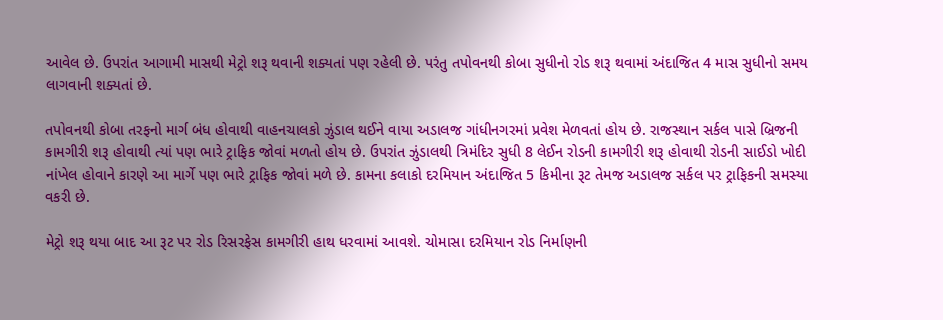આવેલ છે. ઉપરાંત આગામી માસથી મેટ્રો શરૂ થવાની શક્યતાં પણ રહેલી છે. પરંતુ તપોવનથી કોબા સુધીનો રોડ શરૂ થવામાં અંદાજિત 4 માસ સુધીનો સમય લાગવાની શક્યતાં છે.

તપોવનથી કોબા તરફનો માર્ગ બંધ હોવાથી વાહનચાલકો ઝુંડાલ થઈને વાયા અડાલજ ગાંધીનગરમાં પ્રવેશ મેળવતાં હોય છે. રાજસ્થાન સર્કલ પાસે બ્રિજની કામગીરી શરૂ હોવાથી ત્યાં પણ ભારે ટ્રાફિક જોવાં મળતો હોય છે. ઉપરાંત ઝુંડાલથી ત્રિમંદિર સુધી 8 લેઈન રોડની કામગીરી શરૂ હોવાથી રોડની સાઈડો ખોદી નાંખેલ હોવાને કારણે આ માર્ગે પણ ભારે ટ્રાફિક જોવાં મળે છે. કામના કલાકો દરમિયાન અંદાજિત 5 કિમીના રૂટ તેમજ અડાલજ સર્કલ પર ટ્રાફિકની સમસ્યા વકરી છે.

મેટ્રો શરૂ થયા બાદ આ રૂટ પર રોડ રિસરફેસ કામગીરી હાથ ધરવામાં આવશે. ચોમાસા દરમિયાન રોડ નિર્માણની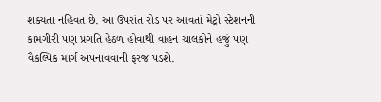શક્યતા નહિવત છે. આ ઉપરાંત રોડ પર આવતાં મેટ્રો સ્ટેશનની કામગીરી પણ પ્રગતિ હેઠળ હોવાથી વાહન ચાલકોને હજું પણ વૈકલ્પિક માર્ગ અપનાવવાની ફરજ પડશે.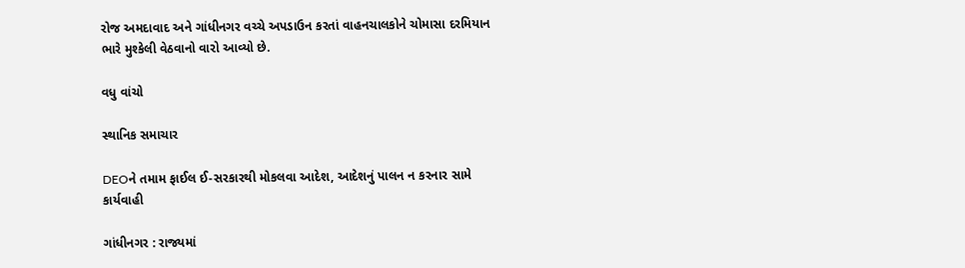રોજ અમદાવાદ અને ગાંધીનગર વચ્ચે અપડાઉન કરતાં વાહનચાલકોને ચોમાસા દરમિયાન ભારે મુશ્કેલી વેઠવાનો વારો આવ્યો છે.

વધુ વાંચો

સ્થાનિક સમાચાર

DEOને તમામ ફાઈલ ઈ-સરકારથી મોકલવા આદેશ, આદેશનું પાલન ન કરનાર સામે કાર્યવાહી

ગાંધીનગર : રાજ્યમાં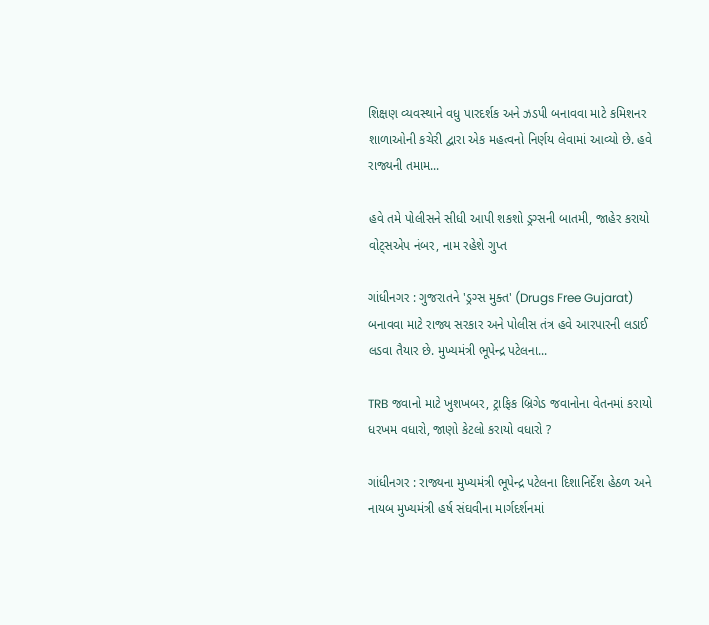શિક્ષણ વ્યવસ્થાને વધુ પારદર્શક અને ઝડપી બનાવવા માટે કમિશનર શાળાઓની કચેરી દ્વારા એક મહત્વનો નિર્ણય લેવામાં આવ્યો છે. હવે રાજ્યની તમામ...

હવે તમે પોલીસને સીધી આપી શકશો ડ્રગ્સની બાતમી, જાહેર કરાયો વોટ્સએપ નંબર, નામ રહેશે ગુપ્ત

ગાંધીનગર : ગુજરાતને 'ડ્રગ્સ મુક્ત' (Drugs Free Gujarat) બનાવવા માટે રાજ્ય સરકાર અને પોલીસ તંત્ર હવે આરપારની લડાઈ લડવા તૈયાર છે. મુખ્યમંત્રી ભૂપેન્દ્ર પટેલના...

TRB જવાનો માટે ખુશખબર, ટ્રાફિક બ્રિગેડ જવાનોના વેતનમાં કરાયો ધરખમ વધારો, જાણો કેટલો કરાયો વધારો ?

ગાંધીનગર : રાજ્યના મુખ્યમંત્રી ભૂપેન્દ્ર પટેલના દિશાનિર્દેશ હેઠળ અને નાયબ મુખ્યમંત્રી હર્ષ સંઘવીના માર્ગદર્શનમાં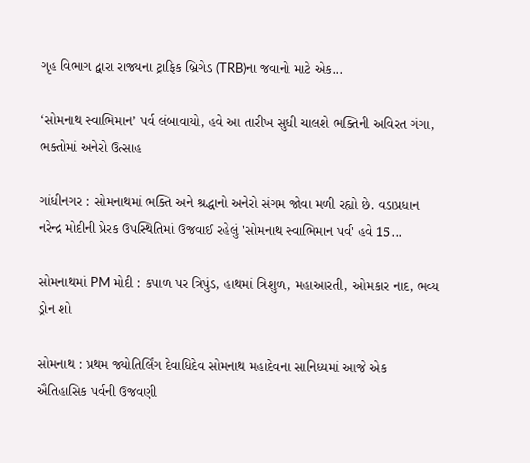ગૃહ વિભાગ દ્વારા રાજ્યના ટ્રાફિક બ્રિગેડ (TRB)ના જવાનો માટે એક...

‘સોમનાથ સ્વાભિમાન’ પર્વ લંબાવાયો, હવે આ તારીખ સુધી ચાલશે ભક્તિની અવિરત ગંગા, ભક્તોમાં અનેરો ઉત્સાહ

ગાંધીનગર : સોમનાથમાં ભક્તિ અને શ્રદ્ધાનો અનેરો સંગમ જોવા મળી રહ્યો છે. વડાપ્રધાન નરેન્દ્ર મોદીની પ્રેરક ઉપસ્થિતિમાં ઉજવાઈ રહેલું 'સોમનાથ સ્વાભિમાન પર્વ' હવે 15...

સોમનાથમાં PM મોદી : કપાળ પર ત્રિપુંડ, હાથમાં ત્રિશુળ, મહાઆરતી, ઓમકાર નાદ, ભવ્ય ડ્રોન શો

સોમનાથ : પ્રથમ જ્યોતિર્લિંગ દેવાધિદેવ સોમનાથ મહાદેવના સાનિધ્યમાં આજે એક ઐતિહાસિક પર્વની ઉજવણી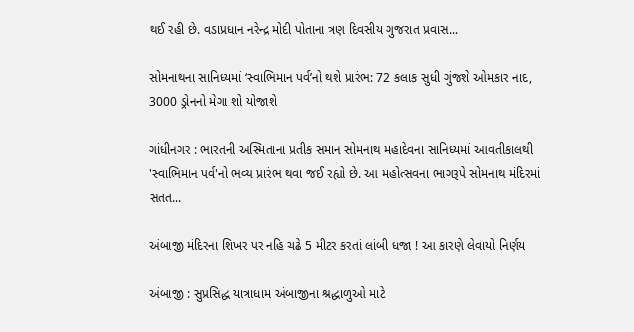થઈ રહી છે. વડાપ્રધાન નરેન્દ્ર મોદી પોતાના ત્રણ દિવસીય ગુજરાત પ્રવાસ...

સોમનાથના સાનિધ્યમાં ‘સ્વાભિમાન પર્વ’નો થશે પ્રારંભ: 72 કલાક સુધી ગુંજશે ઓમકાર નાદ, 3000 ડ્રોનનો મેગા શો યોજાશે

ગાંધીનગર : ભારતની અસ્મિતાના પ્રતીક સમાન સોમનાથ મહાદેવના સાનિધ્યમાં આવતીકાલથી 'સ્વાભિમાન પર્વ'નો ભવ્ય પ્રારંભ થવા જઈ રહ્યો છે. આ મહોત્સવના ભાગરૂપે સોમનાથ મંદિરમાં સતત...

અંબાજી મંદિરના શિખર પર નહિ ચઢે 5 મીટર કરતાં લાંબી ધજા ! આ કારણે લેવાયો નિર્ણય

અંબાજી : સુપ્રસિદ્ધ યાત્રાધામ અંબાજીના શ્રદ્ધાળુઓ માટે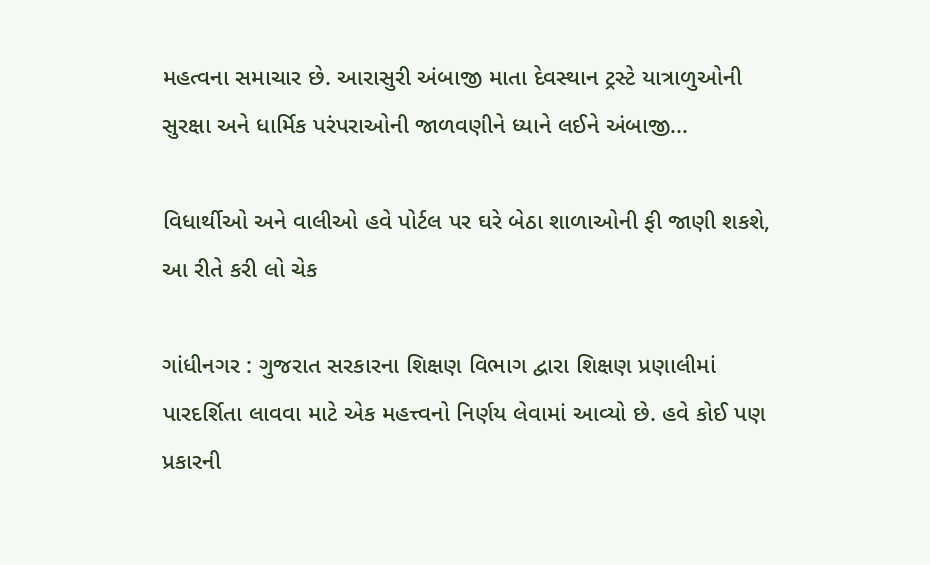મહત્વના સમાચાર છે. આરાસુરી અંબાજી માતા દેવસ્થાન ટ્રસ્ટે યાત્રાળુઓની સુરક્ષા અને ધાર્મિક પરંપરાઓની જાળવણીને ધ્યાને લઈને અંબાજી...

વિધાર્થીઓ અને વાલીઓ હવે પોર્ટલ પર ઘરે બેઠા શાળાઓની ફી જાણી શકશે, આ રીતે કરી લો ચેક

ગાંધીનગર : ગુજરાત સરકારના શિક્ષણ વિભાગ દ્વારા શિક્ષણ પ્રણાલીમાં પારદર્શિતા લાવવા માટે એક મહત્ત્વનો નિર્ણય લેવામાં આવ્યો છે. હવે કોઈ પણ પ્રકારની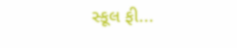સ્કૂલ ફી...